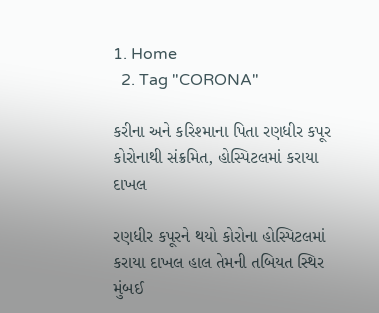1. Home
  2. Tag "CORONA"

કરીના અને કરિશ્માના પિતા રણધીર કપૂર કોરોનાથી સંક્રમિત, હોસ્પિટલમાં કરાયા દાખલ

રણધીર કપૂરને થયો કોરોના હોસ્પિટલમાં કરાયા દાખલ હાલ તેમની તબિયત સ્થિર  મુંબઈ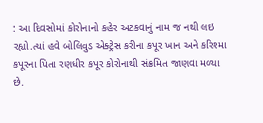: આ દિવસોમાં કોરોનાનો કહેર અટકવાનું નામ જ નથી લઇ રહ્યો.ત્યાં હવે બોલિવુડ એક્ટ્રેસ કરીના કપૂર ખાન અને કરિશ્મા કપૂરના પિતા રણધીર કપૂર કોરોનાથી સંક્રમિત જાણવા મળ્યા છે.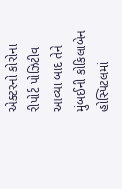એક્ટરનો કોરોના રીપોર્ટ પોઝિટીવ આવ્યા બાદ તેને મુંબઈની કોકિલાબેન હોસ્પિટલમાં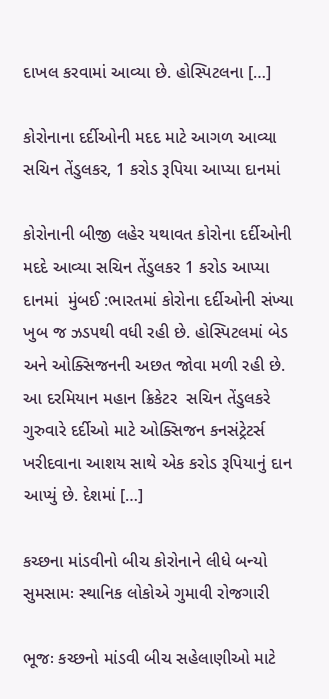દાખલ કરવામાં આવ્યા છે. હોસ્પિટલના […]

કોરોનાના દર્દીઓની મદદ માટે આગળ આવ્યા સચિન તેંડુલકર, 1 કરોડ રૂપિયા આપ્યા દાનમાં

કોરોનાની બીજી લહેર યથાવત કોરોના દર્દીઓની મદદે આવ્યા સચિન તેંડુલકર 1 કરોડ આપ્યા દાનમાં  મુંબઈ :ભારતમાં કોરોના દર્દીઓની સંખ્યા ખુબ જ ઝડપથી વધી રહી છે. હોસ્પિટલમાં બેડ અને ઓક્સિજનની અછત જોવા મળી રહી છે. આ દરમિયાન મહાન ક્રિકેટર  સચિન તેંડુલકરે ગુરુવારે દર્દીઓ માટે ઓક્સિજન કનસંટ્રેટર્સ ખરીદવાના આશય સાથે એક કરોડ રૂપિયાનું દાન આપ્યું છે. દેશમાં […]

કચ્છના માંડવીનો બીચ કોરોનાને લીધે બન્યો સુમસામઃ સ્થાનિક લોકોએ ગુમાવી રોજગારી

ભૂજઃ કચ્છનો માંડવી બીચ સહેલાણીઓ માટે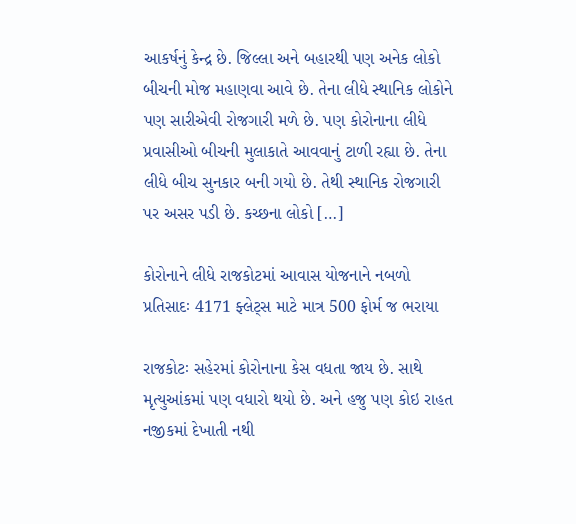આકર્ષનું કેન્દ્ર છે. જિલ્લા અને બહારથી પણ અનેક લોકો બીચની મોજ મહાણવા આવે છે. તેના લીધે સ્થાનિક લોકોને પણ સારીએવી રોજગારી મળે છે. પણ કોરોનાના લીધે પ્રવાસીઓ બીચની મુલાકાતે આવવાનું ટાળી રહ્યા છે. તેના લીધે બીચ સુનકાર બની ગયો છે. તેથી સ્થાનિક રોજગારી પર અસર પડી છે. કચ્છના લોકો […]

કોરોનાને લીધે રાજકોટમાં આવાસ યોજનાને નબળો પ્રતિસાદઃ 4171 ફ્લેટ્સ માટે માત્ર 500 ફોર્મ જ ભરાયા

રાજકોટઃ સહેરમાં કોરોનાના કેસ વધતા જાય છે. સાથે મૃત્યુઆંકમાં પણ વધારો થયો છે. અને હજુ પણ કોઇ રાહત નજીકમાં દેખાતી નથી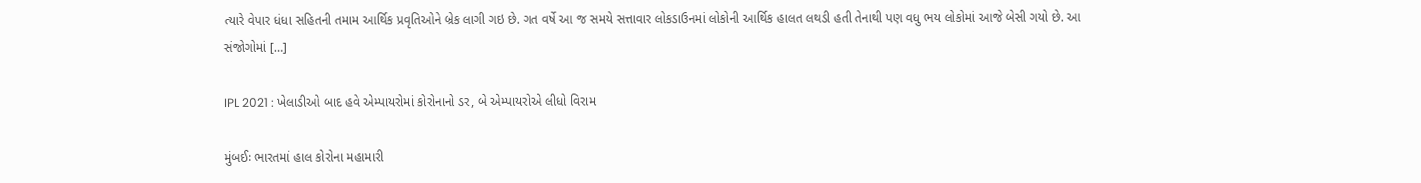ત્યારે વેપાર ધંધા સહિતની તમામ આર્થિક પ્રવૃતિઓને બ્રેક લાગી ગઇ છે. ગત વર્ષે આ જ સમયે સત્તાવાર લોકડાઉનમાં લોકોની આર્થિક હાલત લથડી હતી તેનાથી પણ વધુ ભય લોકોમાં આજે બેસી ગયો છે. આ સંજોગોમાં […]

IPL 2021 : ખેલાડીઓ બાદ હવે એમ્પાયરોમાં કોરોનાનો ડર, બે એમ્પાયરોએ લીધો વિરામ

મુંબઈઃ ભારતમાં હાલ કોરોના મહામારી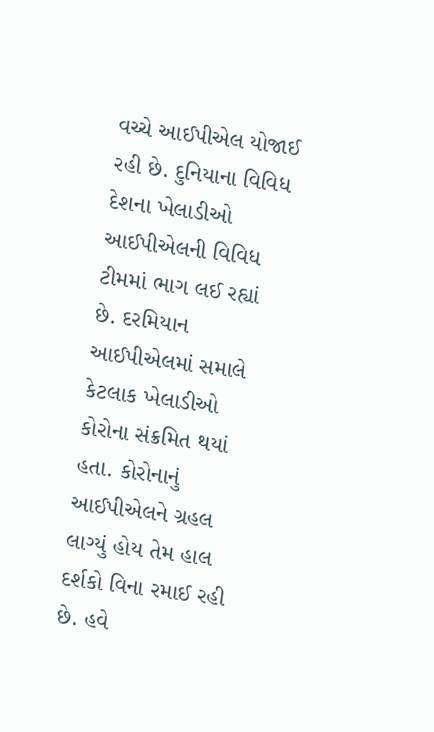વચ્ચે આઈપીએલ યોજાઈ રહી છે. દુનિયાના વિવિધ દેશના ખેલાડીઓ આઈપીએલની વિવિધ ટીમમાં ભાગ લઈ રહ્યાં છે. દરમિયાન આઈપીએલમાં સમાલે કેટલાક ખેલાડીઓ કોરોના સંક્રમિત થયાં હતા. કોરોનાનું આઈપીએલને ગ્રહલ લાગ્યું હોય તેમ હાલ દર્શકો વિના રમાઈ રહી છે. હવે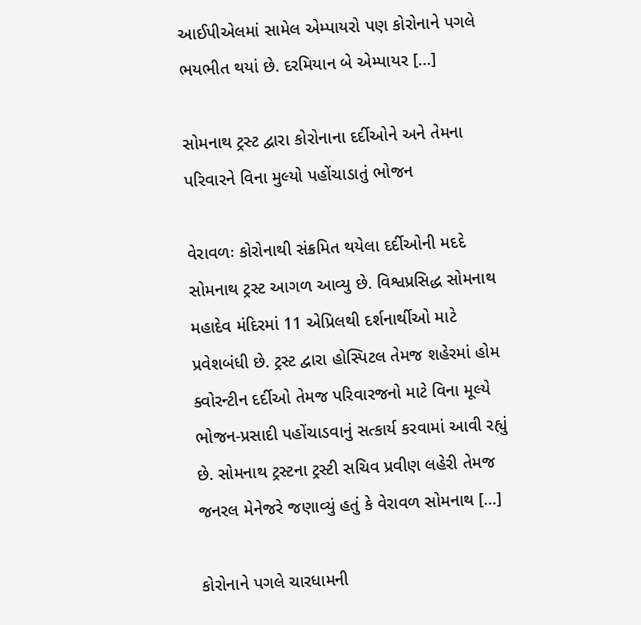આઈપીએલમાં સામેલ એમ્પાયરો પણ કોરોનાને પગલે ભયભીત થયાં છે. દરમિયાન બે એમ્પાયર […]

સોમનાથ ટ્રસ્ટ દ્વારા કોરોનાના દર્દીઓને અને તેમના પરિવારને વિના મુલ્યો પહોંચાડાતું ભોજન

વેરાવળઃ કોરોનાથી સંક્રમિત થયેલા દર્દીઓની મદદે સોમનાથ ટ્રસ્ટ આગળ આવ્યુ છે. વિશ્વપ્રસિદ્ધ સોમનાથ મહાદેવ મંદિરમાં 11 એપ્રિલથી દર્શનાર્થીઓ માટે પ્રવેશબંધી છે. ટ્રસ્ટ દ્વારા હોસ્પિટલ તેમજ શહેરમાં હોમ ક્વોરન્ટીન દર્દીઓ તેમજ પરિવારજનો માટે વિના મૂલ્યે ભોજન-પ્રસાદી પહોંચાડવાનું સત્કાર્ય કરવામાં આવી રહ્યું છે. સોમનાથ ટ્રસ્ટના ટ્રસ્ટી સચિવ પ્રવીણ લહેરી તેમજ જનરલ મેનેજરે જણાવ્યું હતું કે વેરાવળ સોમનાથ […]

કોરોનાને પગલે ચારધામની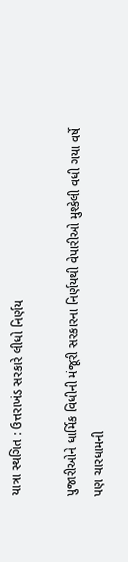યાત્રા સ્થગિત : ઉત્તરાખંડ સરકારે લીધો નિર્ણય

પુજારીઓને ધાર્મિક વિધીની મંજૂરી સરકારના નિર્ણયથી વેપારીઓ મુશ્કેલી વધી ગયા વર્ષે પણ ચારધામની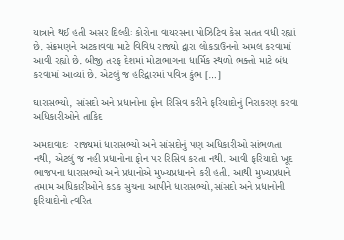યાત્રાને થઈ હતી અસર દિલ્હીઃ કોરોના વાયરસના પોઝિટિવ કેસ સતત વધી રહ્યાં છે. સંક્રમણને અટકાવવા માટે વિવિધ રાજ્યો દ્વારા લોકડાઉનનો અમલ કરવામાં આવી રહ્યો છે. બીજી તરફ દેશમાં મોટાભાગના ધાર્મિક સ્થળો ભક્તો માટે બંધ કરવામાં આવ્યાં છે. એટલું જ હરિદ્વારમાં પવિત્ર કુંભ […]

ઘારાસભ્યો, સાંસદો અને પ્રધાનોના ફોન રિસિવ કરીને ફરિયાદોનું નિરાકરણ કરવા અધિકારીઓને તાકિદ

અમદાવાદઃ  રાજ્યમાં ધારાસભ્યો અને સાંસદોનું પણ અધિકારીઓ સાંભળતા નથી, એટલું જ નહી પ્રધાનોના ફોન પર રિસિવ કરતા નથી. આવી ફરિયાદો ખૂદ ભાજપના ધારાસભ્યો અને પ્રધાનોએ મુખ્યપ્રધાનને કરી હતી. આથી મુખ્યપ્રધાને તમામ અધિકારીઓને કડક સુચના આપીને ધારાસભ્યો,સાંસદો અને પ્રધાનોની ફરિયાદોનો ત્વરિત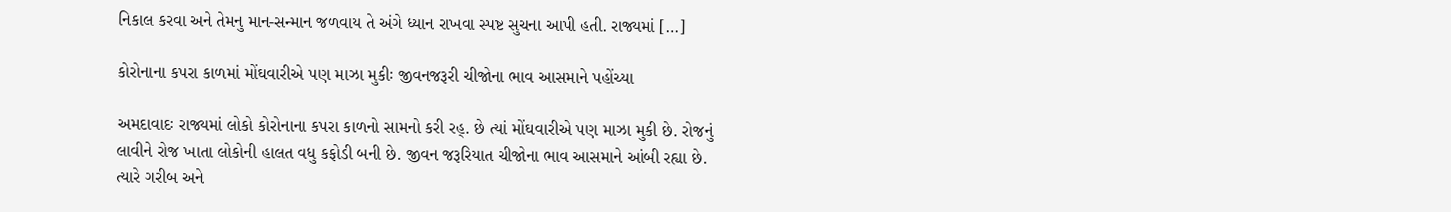નિકાલ કરવા અને તેમનુ માન-સન્માન જળવાય તે અંગે ધ્યાન રાખવા સ્પષ્ટ સુચના આપી હતી. રાજ્યમાં […]

કોરોનાના કપરા કાળમાં મોંઘવારીએ પણ માઝા મુકીઃ જીવનજરૂરી ચીજોના ભાવ આસમાને પહોંચ્યા

અમદાવાદઃ રાજ્યમાં લોકો કોરોનાના કપરા કાળનો સામનો કરી રહ્. છે ત્યાં મોંઘવારીએ પણ માઝા મુકી છે. રોજનું લાવીને રોજ ખાતા લોકોની હાલત વધુ કફોડી બની છે. જીવન જરૂરિયાત ચીજોના ભાવ આસમાને આંબી રહ્યા છે. ત્યારે ગરીબ અને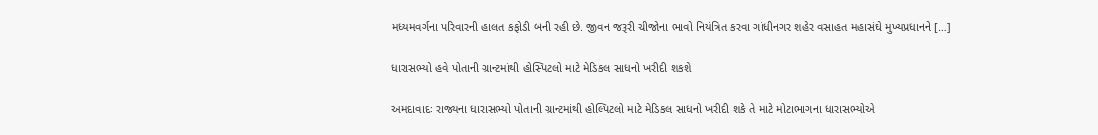મધ્યમવર્ગના પરિવારની હાલત કફોડી બની રહી છે. જીવન જરૂરી ચીજોના ભાવો નિયંત્રિત કરવા ગાંધીનગર શહેર વસાહત મહાસંઘે મુખ્યપ્રધાનને […]

ધારાસભ્યો હવે પોતાની ગ્રાન્ટમાંથી હોસ્પિટલો માટે મેડિકલ સાધનો ખરીદી શકશે

અમદાવાદઃ રાજ્યના ધારાસભ્યો પોતાની ગ્રાન્ટમાંથી હોલ્પિટલો માટે મેડિકલ સાધનો ખરીદી શકે તે માટે મોટાભાગના ધારાસભ્યોએ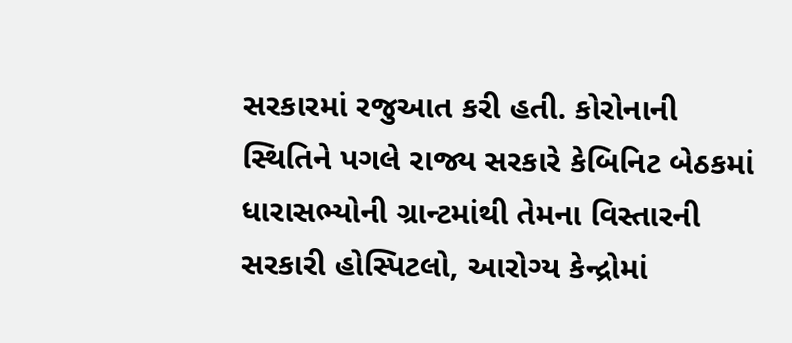સરકારમાં રજુઆત કરી હતી. કોરોનાની સ્થિતિને પગલે રાજ્ય સરકારે કેબિનિટ બેઠકમાં ધારાસભ્યોની ગ્રાન્ટમાંથી તેમના વિસ્તારની સરકારી હોસ્પિટલો, આરોગ્ય કેન્દ્રોમાં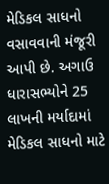મેડિકલ સાધનો વસાવવાની મંજૂરી આપી છે. અગાઉ ધારાસભ્યોને 25 લાખની મર્યાદામાં મેડિકલ સાધનો માટે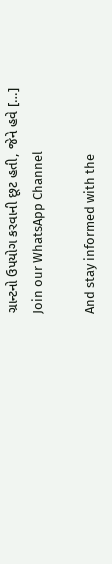ગ્રાન્ટનો ઉપયોગ કરવાની છૂટ હતી, જેને હવે […]
Join our WhatsApp Channel

And stay informed with the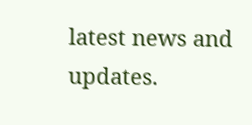latest news and updates.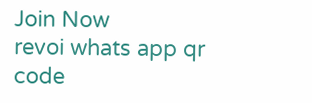Join Now
revoi whats app qr code